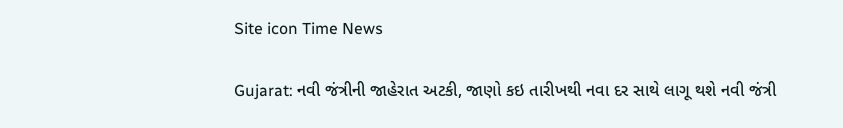Site icon Time News

Gujarat: નવી જંત્રીની જાહેરાત અટકી, જાણો કઇ તારીખથી નવા દર સાથે લાગૂ થશે નવી જંત્રી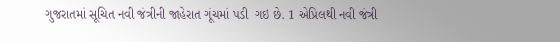ગુજરાતમાં સૂચિત નવી જંત્રીની જાહેરાત ગૂંચમાં પડી  ગઇ છે. 1 એપ્રિલથી નવી જંત્રી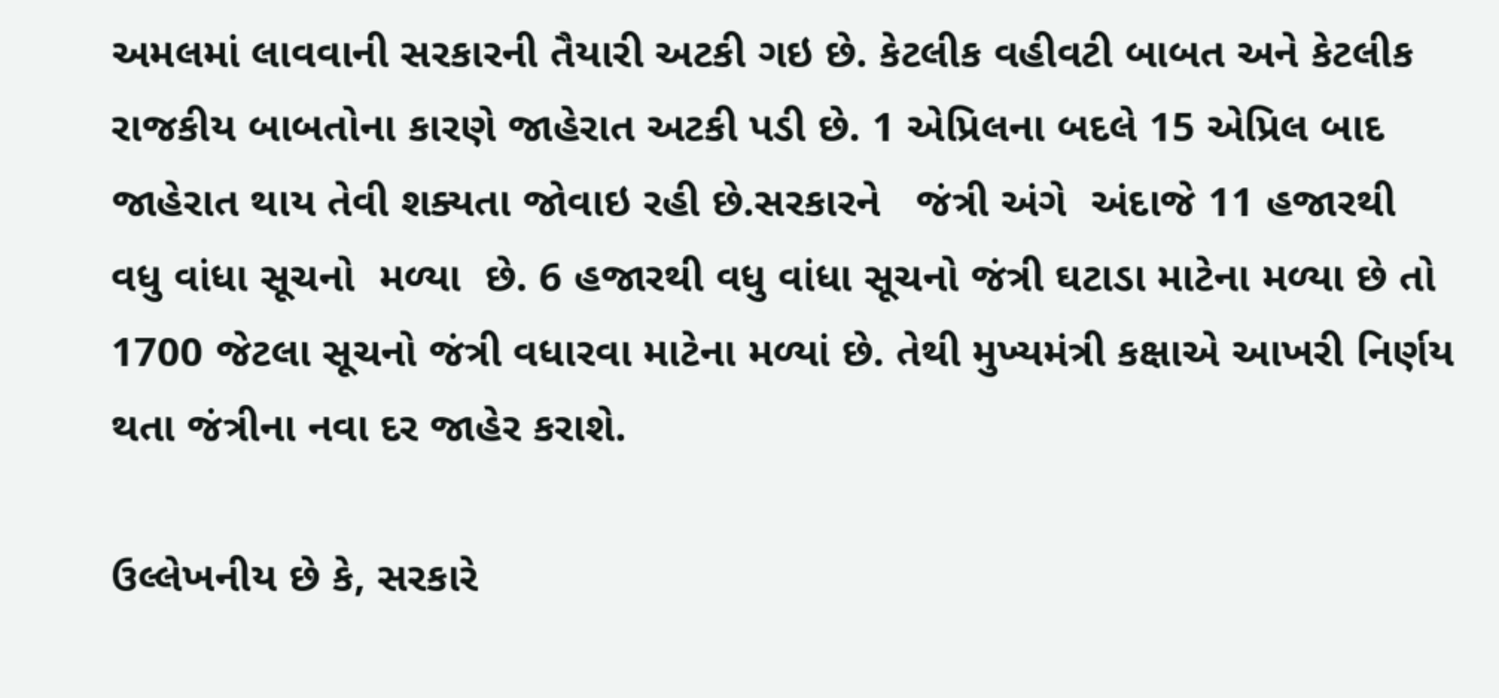અમલમાં લાવવાની સરકારની તૈયારી અટકી ગઇ છે. કેટલીક વહીવટી બાબત અને કેટલીક રાજકીય બાબતોના કારણે જાહેરાત અટકી પડી છે. 1 એપ્રિલના બદલે 15 એપ્રિલ બાદ જાહેરાત થાય તેવી શક્યતા જોવાઇ રહી છે.સરકારને   જંત્રી અંગે  અંદાજે 11 હજારથી વધુ વાંધા સૂચનો  મળ્યા  છે. 6 હજારથી વધુ વાંધા સૂચનો જંત્રી ઘટાડા માટેના મળ્યા છે તો 1700 જેટલા સૂચનો જંત્રી વધારવા માટેના મળ્યાં છે. તેથી મુખ્યમંત્રી કક્ષાએ આખરી નિર્ણય થતા જંત્રીના નવા દર જાહેર કરાશે.

ઉલ્લેખનીય છે કે, સરકારે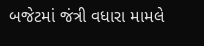બજેટમાં જંત્રી વધારા મામલે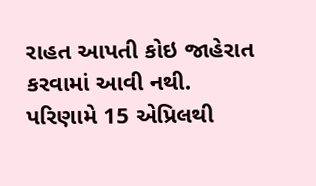રાહત આપતી કોઇ જાહેરાત કરવામાં આવી નથી. પરિણામે 15 એપ્રિલથી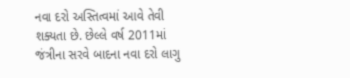નવા દરો અસ્તિત્વમાં આવે તેવી શક્યતા છે. છેલ્લે વર્ષ 2011માં જંત્રીના સરવે બાદના નવા દરો લાગુ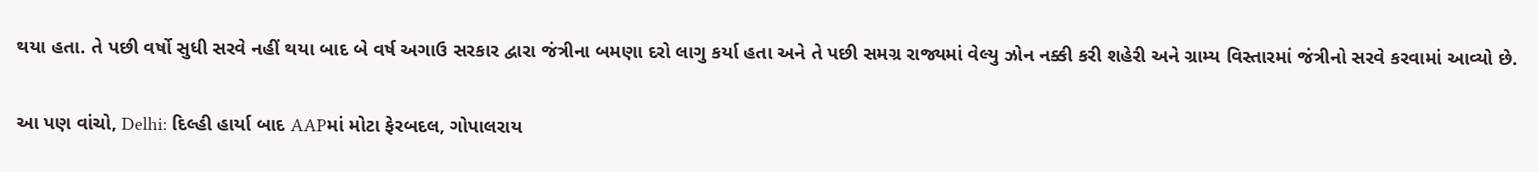થયા હતા. તે પછી વર્ષો સુધી સરવે નહીં થયા બાદ બે વર્ષ અગાઉ સરકાર દ્વારા જંત્રીના બમણા દરો લાગુ કર્યા હતા અને તે પછી સમગ્ર રાજ્યમાં વેલ્યુ ઝોન નક્કી કરી શહેરી અને ગ્રામ્ય વિસ્તારમાં જંત્રીનો સરવે કરવામાં આવ્યો છે.

આ પણ વાંચો, Delhi: દિલ્હી હાર્યા બાદ AAPમાં મોટા ફેરબદલ, ગોપાલરાય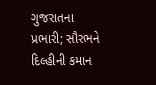ગુજરાતના પ્રભારી; સૌરભને દિલ્હીની કમાન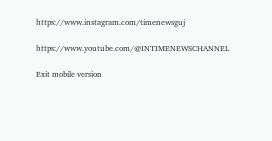https://www.instagram.com/timenewsguj

https://www.youtube.com/@INTIMENEWSCHANNEL

Exit mobile version